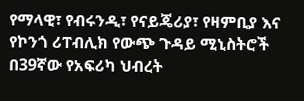የማላዊ፣ የብሩንዲ፣ የናይጄሪያ፣ የዛምቢያ እና የኮንጎ ሪፐብሊክ የውጭ ጉዳይ ሚኒስትሮች በ39ኛው የአፍሪካ ህብረት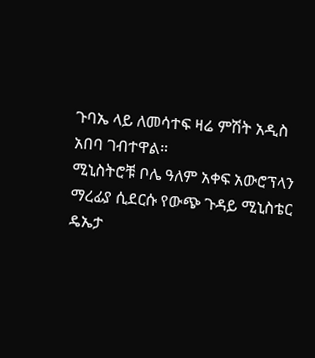ጉባኤ ላይ ለመሳተፍ ዛሬ ምሽት አዲስ አበባ ገብተዋል።
ሚኒስትሮቹ ቦሌ ዓለም አቀፍ አውሮፕላን ማረፊያ ሲደርሱ የውጭ ጉዳይ ሚኒስቴር ዴኤታ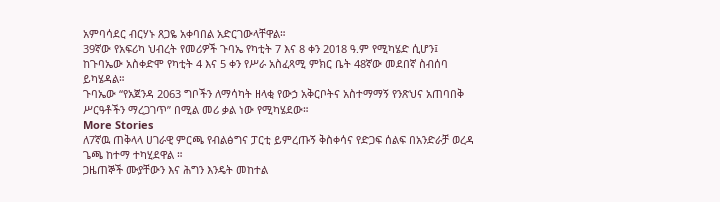አምባሳደር ብርሃኑ ጸጋዬ አቀባበል አድርገውላቸዋል።
39ኛው የአፍሪካ ህብረት የመሪዎች ጉባኤ የካቲት 7 እና 8 ቀን 2018 ዓ.ም የሚካሄድ ሲሆን፤ ከጉባኤው አስቀድሞ የካቲት 4 እና 5 ቀን የሥራ አስፈጻሚ ምክር ቤት 48ኛው መደበኛ ስብሰባ ይካሄዳል።
ጉባኤው “የአጀንዳ 2063 ግቦችን ለማሳካት ዘላቂ የውኃ አቅርቦትና አስተማማኝ የንጽህና አጠባበቅ ሥርዓቶችን ማረጋገጥ” በሚል መሪ ቃል ነው የሚካሄደው።
More Stories
ለ7ኛዉ ጠቅላላ ሀገራዊ ምርጫ የብልፅግና ፓርቲ ይምረጡኝ ቅስቀሳና የድጋፍ ሰልፍ በአንድራቻ ወረዳ ጌጫ ከተማ ተካሂደዋል ።
ጋዜጠኞች ሙያቸውን እና ሕግን እንዴት መከተል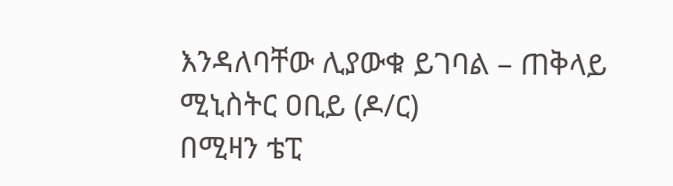እንዳለባቸው ሊያውቁ ይገባል – ጠቅላይ ሚኒስትር ዐቢይ (ዶ/ር)
በሚዛን ቴፒ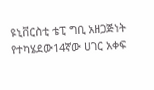ዩኒቨርስቲ ቴፒ ግቢ አዘጋጅነት የተካሄደው14ኛው ሀገር አቀፍ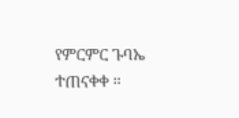የምርምር ጉባኤ ተጠናቀቀ ።